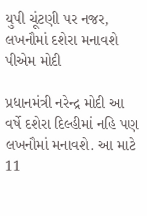યુપી ચૂંટણી પર નજર, લખનૌમાં દશેરા મનાવશે પીએમ મોદી

પ્રધાનમંત્રી નરેન્દ્ર મોદી આ વર્ષે દશેરા દિલ્હીમાં નહિ પણ લખનૌમાં મનાવશે. આ માટે 11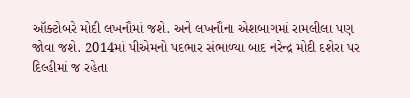ઑક્ટોબરે મોદી લખનૌમાં જશે. અને લખનૌના એશબાગમાં રામલીલા પણ જોવા જશે. 2014માં પીએમનો પદભાર સંભાળ્યા બાદ નરેન્દ્ર મોદી દશેરા પર દિલ્હીમાં જ રહેતા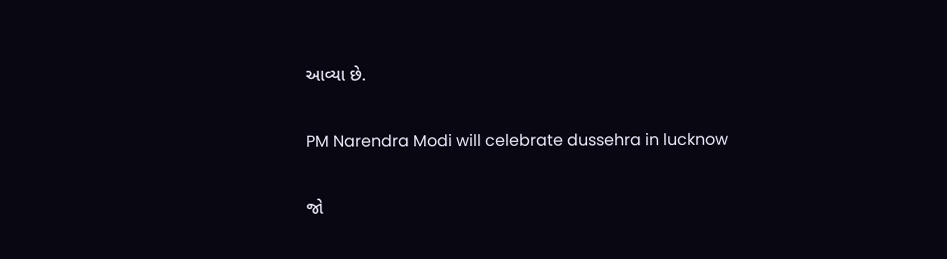આવ્યા છે.

PM Narendra Modi will celebrate dussehra in lucknow

જો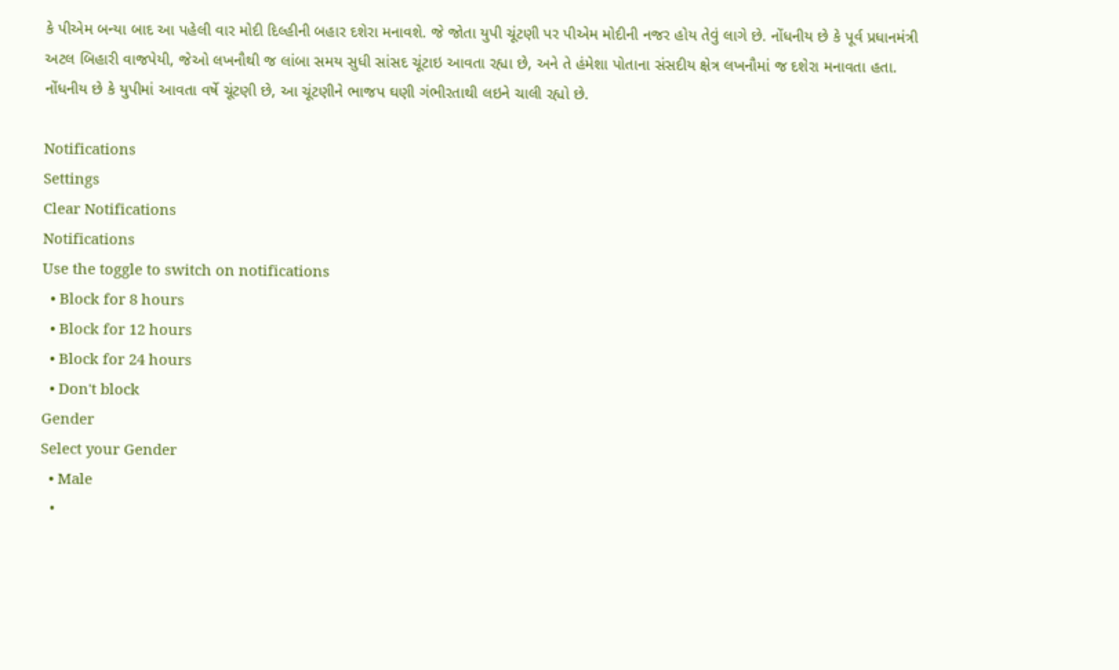કે પીએમ બન્યા બાદ આ પહેલી વાર મોદી દિલ્હીની બહાર દશેરા મનાવશે. જે જોતા યુપી ચૂંટણી પર પીએમ મોદીની નજર હોય તેવું લાગે છે. નોંધનીય છે કે પૂર્વ પ્રધાનમંત્રી અટલ બિહારી વાજપેયી, જેઓ લખનૌથી જ લાંબા સમય સુધી સાંસદ ચૂંટાઇ આવતા રહ્યા છે, અને તે હંમેશા પોતાના સંસદીય ક્ષેત્ર લખનૌમાં જ દશેરા મનાવતા હતા. નોંધનીય છે કે યુપીમાં આવતા વર્ષે ચૂંટણી છે, આ ચૂંટણીને ભાજપ ઘણી ગંભીરતાથી લઇને ચાલી રહ્યો છે.

Notifications
Settings
Clear Notifications
Notifications
Use the toggle to switch on notifications
  • Block for 8 hours
  • Block for 12 hours
  • Block for 24 hours
  • Don't block
Gender
Select your Gender
  • Male
  •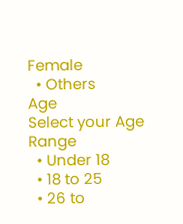Female
  • Others
Age
Select your Age Range
  • Under 18
  • 18 to 25
  • 26 to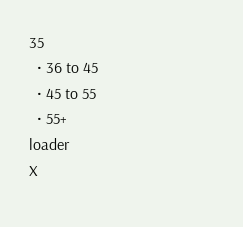35
  • 36 to 45
  • 45 to 55
  • 55+
loader
X